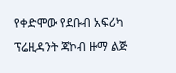የቀድሞው የደቡብ አፍሪካ ፕሬዚዳንት ጃኮብ ዙማ ልጅ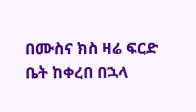በሙስና ክስ ዛሬ ፍርድ ቤት ከቀረበ በኋላ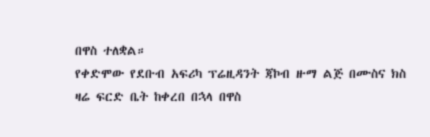በዋስ ተለቋል።
የቀድሞው የደቡብ አፍሪካ ፕሬዚዳንት ጃኮብ ዙማ ልጅ በሙስና ክስ ዛሬ ፍርድ ቤት ከቀረበ በኋላ በዋስ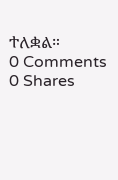ተለቋል።
0 Comments
0 Shares